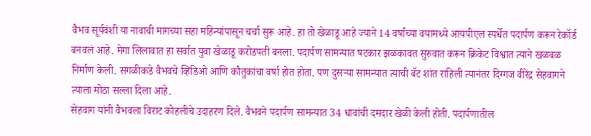वैभव सूर्यवंशी या नावाची मागच्या सहा महिन्यांपासून चर्चा सुरू आहे. हा तो खेळाडू आहे ज्याने 14 वर्षांच्या वयामध्ये आयपीएल स्पर्धेत पदार्पण करून रेकॉर्ड बनवलं आहे. मेगा लिलावात हा सर्वात युवा खेळाडू करोडपती बनला. पदार्पण सामन्यात षटकार झळकावत सुरुवात करून क्रिकेट विश्वात त्याने खळबळ निर्माण केली. सगळीकडे वैभवचे व्हिडिओ आणि कौतुकांचा वर्षा होत होता. पण दुसऱ्या सामन्यात त्याची बॅट शांत राहिली त्यानंतर दिग्गज वीरेंद्र सेहवागने त्याला मोठा सल्ला दिला आहे.
सेहवाग यांनी वैभवला विराट कोहलीचे उदाहरण दिले. वैभवने पदार्पण सामन्यात 34 धावांची दमदार खेळी केली होती. पदार्पणातील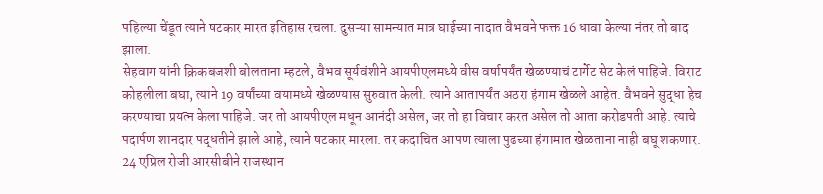पहिल्या चेंडूत त्याने षटकार मारत इतिहास रचला. दुसऱ्या सामन्यात मात्र घाईच्या नादात वैभवने फक्त 16 धावा केल्या नंतर तो बाद झाला.
सेहवाग यांनी क्रिकबजशी बोलताना म्हटले, वैभव सूर्यवंशीने आयपीएलमध्ये वीस वर्षापर्यंत खेळण्याचं टार्गेट सेट केलं पाहिजे. विराट कोहलीला बघा, त्याने 19 वर्षांच्या वयामध्ये खेळण्यास सुरुवात केली. त्याने आतापर्यंत अठरा हंगाम खेळले आहेत. वैभवने सुद्धा हेच करण्याचा प्रयत्न केला पाहिजे. जर तो आयपीएल मधून आनंदी असेल, जर तो हा विचार करत असेल तो आता करोडपती आहे. त्याचे पदार्पण शानदार पद्धतीने झाले आहे, त्याने षटकार मारला. तर कदाचित आपण त्याला पुढच्या हंगामात खेळताना नाही बघू शकणार.
24 एप्रिल रोजी आरसीबीने राजस्थान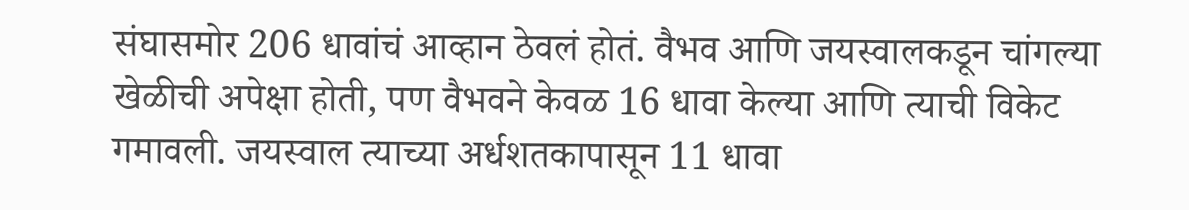संघासमोर 206 धावांचं आव्हान ठेवलं होतं. वैभव आणि जयस्वालकडून चांगल्या खेळीची अपेक्षा होती, पण वैभवने केवळ 16 धावा केल्या आणि त्याची विकेट गमावली. जयस्वाल त्याच्या अर्धशतकापासून 11 धावा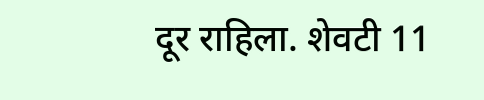दूर राहिला. शेवटी 11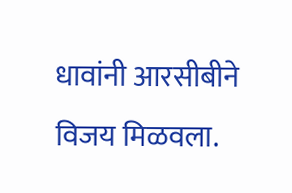धावांनी आरसीबीने विजय मिळवला.